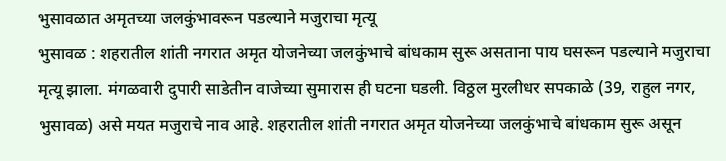भुसावळात अमृतच्या जलकुंभावरून पडल्याने मजुराचा मृत्यू
भुसावळ : शहरातील शांती नगरात अमृत योजनेच्या जलकुंभाचे बांधकाम सुरू असताना पाय घसरून पडल्याने मजुराचा मृत्यू झाला. मंगळवारी दुपारी साडेतीन वाजेच्या सुमारास ही घटना घडली. विठ्ठल मुरलीधर सपकाळे (39, राहुल नगर, भुसावळ) असे मयत मजुराचे नाव आहे. शहरातील शांती नगरात अमृत योजनेच्या जलकुंभाचे बांधकाम सुरू असून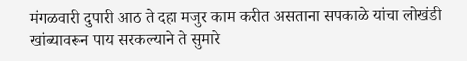मंगळवारी दुपारी आठ ते दहा मजुर काम करीत असताना सपकाळे यांचा लोखंडी खांब्यावरून पाय सरकल्याने ते सुमारे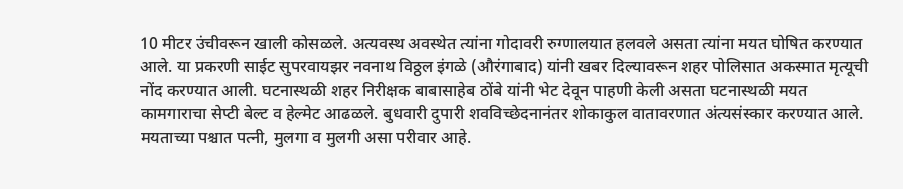10 मीटर उंचीवरून खाली कोसळले. अत्यवस्थ अवस्थेत त्यांना गोदावरी रुग्णालयात हलवले असता त्यांना मयत घोषित करण्यात आले. या प्रकरणी साईट सुपरवायझर नवनाथ विठ्ठल इंगळे (औरंगाबाद) यांनी खबर दिल्यावरून शहर पोलिसात अकस्मात मृत्यूची नोंद करण्यात आली. घटनास्थळी शहर निरीक्षक बाबासाहेब ठोंबे यांनी भेट देवून पाहणी केली असता घटनास्थळी मयत कामगाराचा सेप्टी बेल्ट व हेल्मेट आढळले. बुधवारी दुपारी शवविच्छेदनानंतर शोकाकुल वातावरणात अंत्यसंस्कार करण्यात आले. मयताच्या पश्चात पत्नी, मुलगा व मुलगी असा परीवार आहे.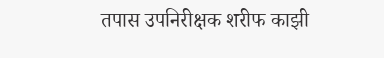तपास उपनिरीक्षक शरीफ काझी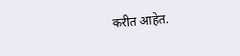करीत आहेत.